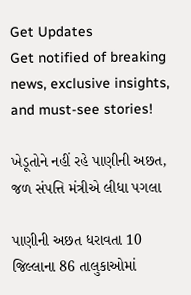Get Updates
Get notified of breaking news, exclusive insights, and must-see stories!

ખેડૂતોને નહીં રહે પાણીની અછત, જળ સંપત્તિ મંત્રીએ લીધા પગલા

પાણીની અછત ધરાવતા 10 જિલ્લાના 86 તાલુકાઓમાં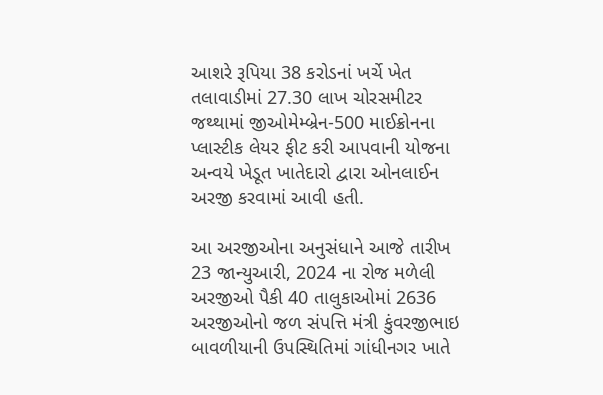આશરે રૂપિયા 38 કરોડનાં ખર્ચે ખેત તલાવાડીમાં 27.30 લાખ ચોરસમીટર જથ્થામાં જીઓમેમ્બ્રેન-500 માઈક્રોનના પ્લાસ્ટીક લેયર ફીટ કરી આપવાની યોજના અન્વયે ખેડૂત ખાતેદારો દ્વારા ઓનલાઈન અરજી કરવામાં આવી હતી.

આ અરજીઓના અનુસંધાને આજે તારીખ 23 જાન્યુઆરી, 2024 ના રોજ મળેલી અરજીઓ પૈકી 40 તાલુકાઓમાં 2636 અરજીઓનો જળ સંપત્તિ મંત્રી કુંવરજીભાઇ બાવળીયાની ઉપસ્થિતિમાં ગાંધીનગર ખાતે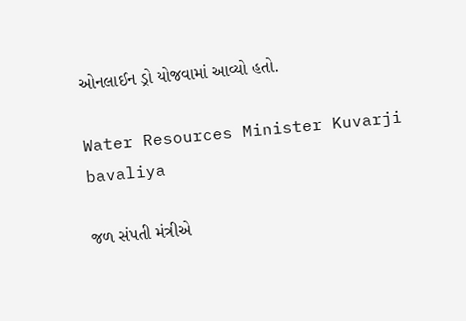ઓનલાઈન ડ્રો યોજવામાં આવ્યો હતો.

Water Resources Minister Kuvarji bavaliya

જળ સંપતી મંત્રીએ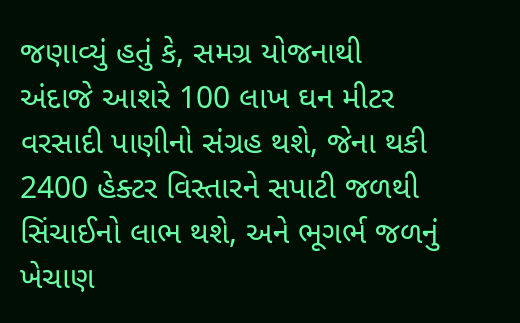જણાવ્યું હતું કે, સમગ્ર યોજનાથી અંદાજે આશરે 100 લાખ ઘન મીટર વરસાદી પાણીનો સંગ્રહ થશે, જેના થકી 2400 હેક્ટર વિસ્તારને સપાટી જળથી સિંચાઈનો લાભ થશે, અને ભૂગર્ભ જળનું ખેચાણ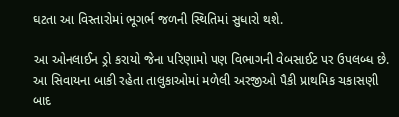ઘટતા આ વિસ્તારોમાં ભૂગર્ભ જળની સ્થિતિમાં સુધારો થશે.

આ ઓનલાઈન ડ્રો કરાયો જેના પરિણામો પણ વિભાગની વેબસાઈટ પર ઉપલબ્ધ છે. આ સિવાયના બાકી રહેતા તાલુકાઓમાં મળેલી અરજીઓ પૈકી પ્રાથમિક ચકાસણી બાદ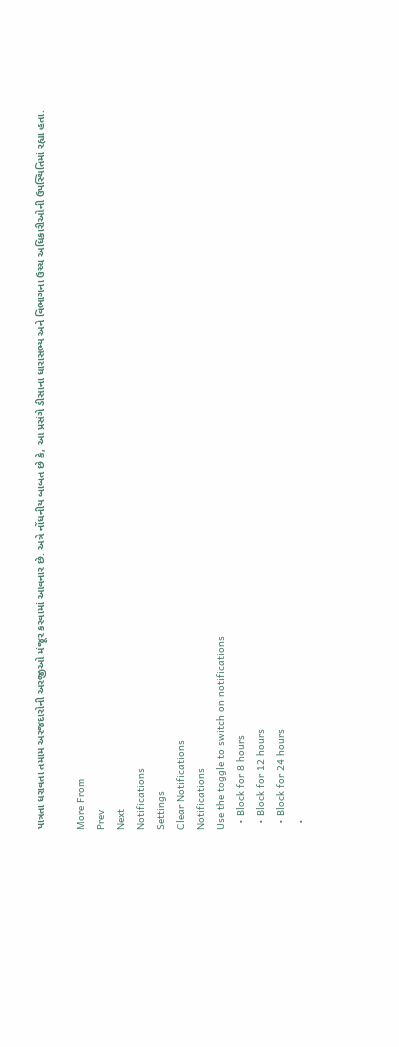પાત્રતા ધરાવતા તમામ અરજદારોની અરજીઓ મંજૂર કરવામાં આવનાર છે. અત્રે નોંધનીય બાબત છે કે, આ પ્રસંગે ડીસાના ધારાસભ્ય અને વિભાગના ઉચ્ચ અધિકારીઓની ઉપસ્થિતિમાં રહ્યા હતા.

More From
Prev
Next
Notifications
Settings
Clear Notifications
Notifications
Use the toggle to switch on notifications
  • Block for 8 hours
  • Block for 12 hours
  • Block for 24 hours
  •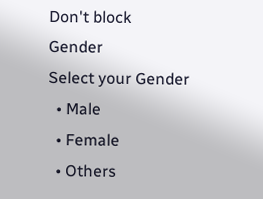Don't block
Gender
Select your Gender
  • Male
  • Female
  • Others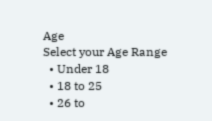Age
Select your Age Range
  • Under 18
  • 18 to 25
  • 26 to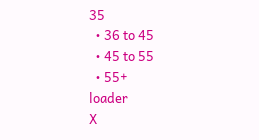35
  • 36 to 45
  • 45 to 55
  • 55+
loader
X